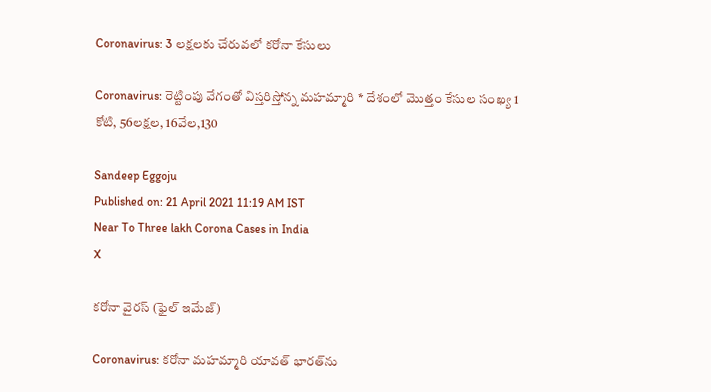Coronavirus: 3 లక్షలకు చేరువలో కరోనా కేసులు

Coronavirus: రెట్టింపు వేగంతో విస్తరిస్తోన్న మహమ్మారి * దేశంలో మొత్తం కేసుల సంఖ్య 1 కోటి, 56లక్షల, 16వేల,130

Sandeep Eggoju
Published on: 21 April 2021 11:19 AM IST
Near To Three lakh Corona Cases in India
X

కరోనా వైరస్ (ఫైల్ ఇమేజ్)

Coronavirus: కరోనా మహమ్మారి యావత్‌ భారత్‌ను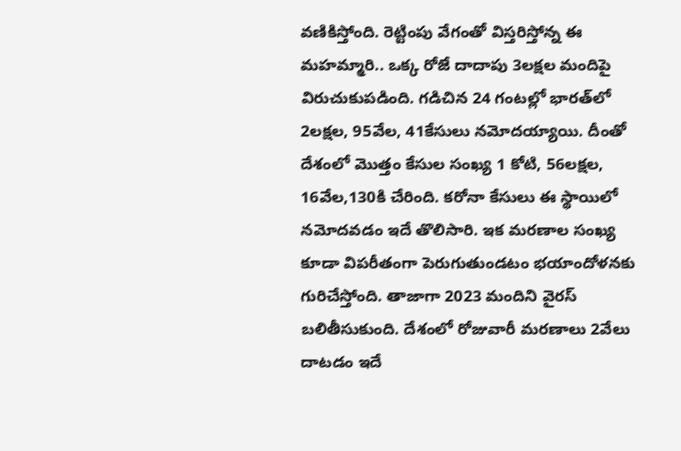వణికిస్తోంది. రెట్టింపు వేగంతో విస్తరిస్తోన్న ఈ మహమ్మారి.. ఒక్క రోజే దాదాపు 3లక్షల మందిపై విరుచుకుపడింది. గడిచిన 24 గంటల్లో భారత్‌లో 2లక్షల, 95వేల, 41కేసులు నమోదయ్యాయి. దీంతో దేశంలో మొత్తం కేసుల సంఖ్య 1 కోటి, 56లక్షల, 16వేల,130కి చేరింది. కరోనా కేసులు ఈ స్థాయిలో నమోదవడం ఇదే తొలిసారి. ఇక మరణాల సంఖ్య కూడా విపరీతంగా పెరుగుతుండటం భయాందోళనకు గురిచేస్తోంది. తాజాగా 2023 మందిని వైరస్‌ బలితీసుకుంది. దేశంలో రోజువారీ మరణాలు 2వేలు దాటడం ఇదే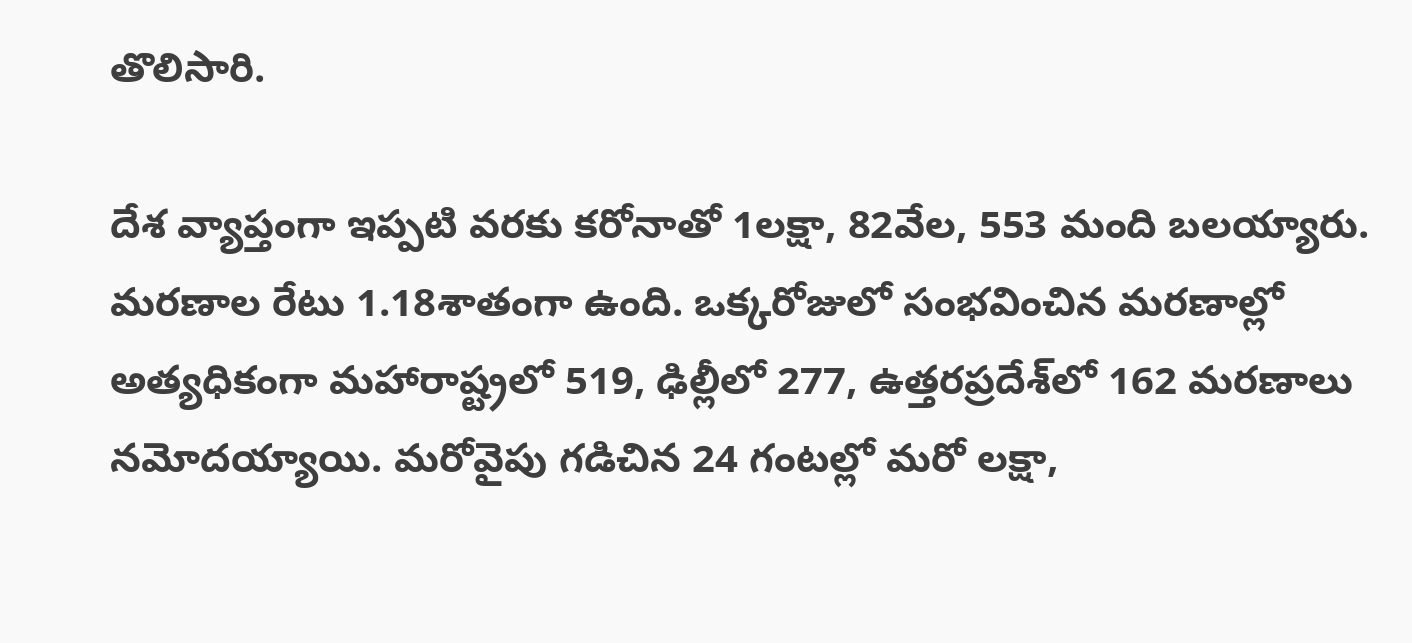తొలిసారి.

దేశ వ్యాప్తంగా ఇప్పటి వరకు కరోనాతో 1లక్షా, 82వేల, 553 మంది బలయ్యారు. మరణాల రేటు 1.18శాతంగా ఉంది. ఒక్కరోజులో సంభవించిన మరణాల్లో అత్యధికంగా మహారాష్ట్రలో 519, ఢిల్లీలో 277, ఉత్తరప్రదేశ్‌లో 162 మరణాలు నమోదయ్యాయి. మరోవైపు గడిచిన 24 గంటల్లో మరో లక్షా,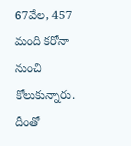67వేల, 457 మంది కరోనా నుంచి కోలుకున్నారు. దీంతో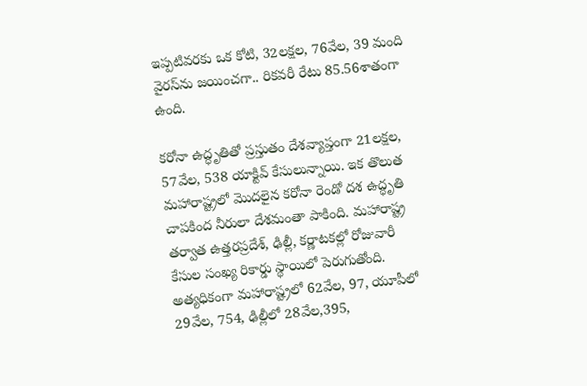ఇప్పటివరకు ఒక కోటి, 32లక్షల, 76వేల, 39 మంది వైరస్‌ను జయించగా.. రికవరీ రేటు 85.56శాతంగా ఉంది.

కరోనా ఉద్ధృతితో ప్రస్తుతం దేశవ్యాప్తంగా 21లక్షల, 57వేల, 538 యాక్టివ్‌ కేసులున్నాయి. ఇక తొలుత మహారాష్ట్రలో మొదలైన కరోనా రెండో దశ ఉద్ధృతి చాపకింద నీరులా దేశమంతా పాకింది. మహారాష్ట్ర తర్వాత ఉత్తరప్రదేశ్‌, ఢిల్లీ, కర్ణాటకల్లో రోజువారీ కేసుల సంఖ్య రికార్డు స్థాయిలో పెరుగుతోంది. అత్యధికంగా మహారాష్ట్రలో 62వేల, 97, యూపీలో 29వేల, 754, ఢిల్లీలో 28వేల,395,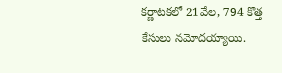కర్ణాటకలో 21వేల, 794 కొత్త కేసులు నమోదయ్యాయి.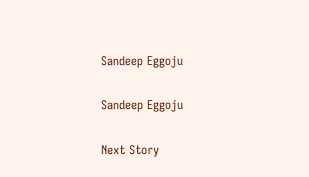Sandeep Eggoju

Sandeep Eggoju

Next Story